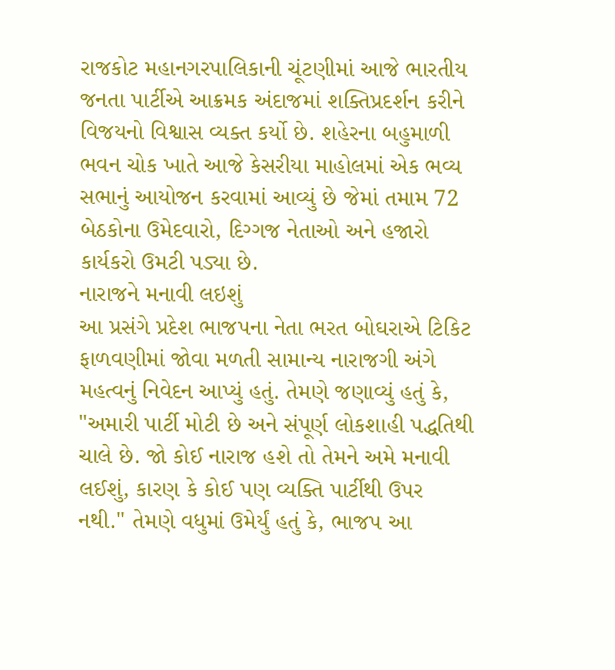રાજકોટ મહાનગરપાલિકાની ચૂંટણીમાં આજે ભારતીય જનતા પાર્ટીએ આક્રમક અંદાજમાં શક્તિપ્રદર્શન કરીને વિજયનો વિશ્વાસ વ્યક્ત કર્યો છે. શહેરના બહુમાળી ભવન ચોક ખાતે આજે કેસરીયા માહોલમાં એક ભવ્ય સભાનું આયોજન કરવામાં આવ્યું છે જેમાં તમામ 72 બેઠકોના ઉમેદવારો, દિગ્ગજ નેતાઓ અને હજારો કાર્યકરો ઉમટી પડ્યા છે.
નારાજને મનાવી લઇશું
આ પ્રસંગે પ્રદેશ ભાજપના નેતા ભરત બોઘરાએ ટિકિટ ફાળવણીમાં જોવા મળતી સામાન્ય નારાજગી અંગે મહત્વનું નિવેદન આપ્યું હતું. તેમણે જણાવ્યું હતું કે, "અમારી પાર્ટી મોટી છે અને સંપૂર્ણ લોકશાહી પદ્ધતિથી ચાલે છે. જો કોઈ નારાજ હશે તો તેમને અમે મનાવી લઈશું, કારણ કે કોઈ પણ વ્યક્તિ પાર્ટીથી ઉપર નથી." તેમણે વધુમાં ઉમેર્યું હતું કે, ભાજપ આ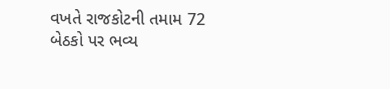વખતે રાજકોટની તમામ 72 બેઠકો પર ભવ્ય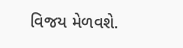વિજય મેળવશે.